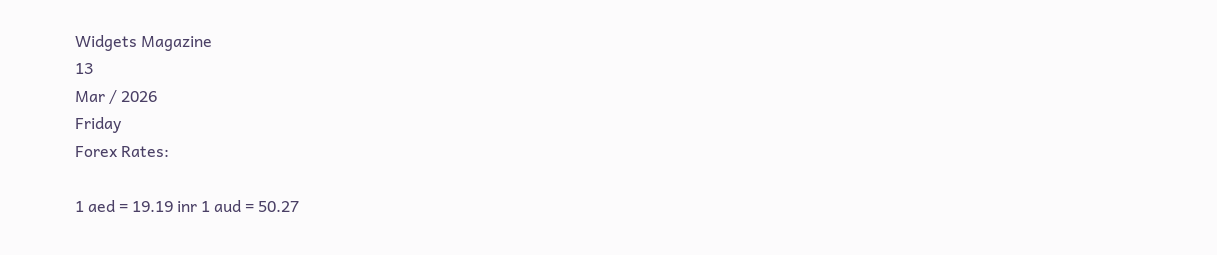Widgets Magazine
13
Mar / 2026
Friday
Forex Rates:

1 aed = 19.19 inr 1 aud = 50.27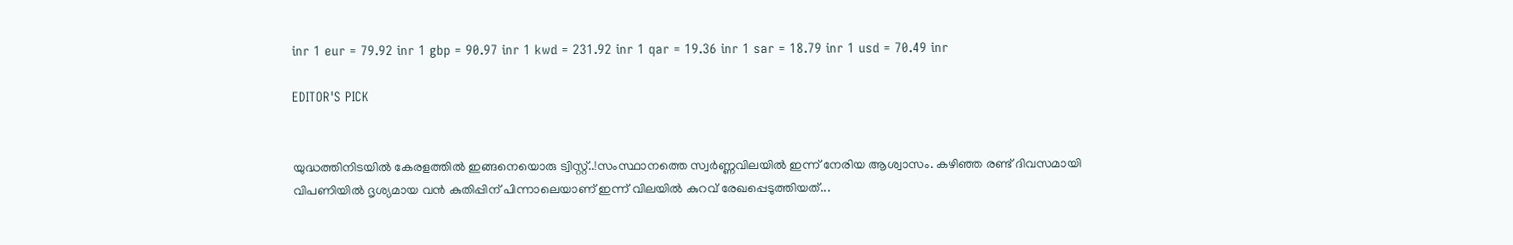inr 1 eur = 79.92 inr 1 gbp = 90.97 inr 1 kwd = 231.92 inr 1 qar = 19.36 inr 1 sar = 18.79 inr 1 usd = 70.49 inr

EDITOR'S PICK


യുദ്ധത്തിനിടയിൽ കേരളത്തിൽ ഇങ്ങനെയൊരു ട്വിസ്റ്റ്..!സംസ്ഥാനത്തെ സ്വർണ്ണവിലയിൽ ഇന്ന് നേരിയ ആശ്വാസം. കഴിഞ്ഞ രണ്ട് ദിവസമായി വിപണിയിൽ ദൃശ്യമായ വൻ കുതിപ്പിന് പിന്നാലെയാണ് ഇന്ന് വിലയിൽ കുറവ് രേഖപ്പെടുത്തിയത്...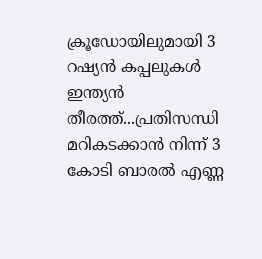ക്രൂഡോയിലുമായി 3 റഷ്യൻ കപ്പലുകൾ ഇന്ത്യൻ തീരത്ത്...പ്രതിസന്ധി മറികടക്കാന്‍ നിന്ന് 3 കോടി ബാരല്‍ എണ്ണ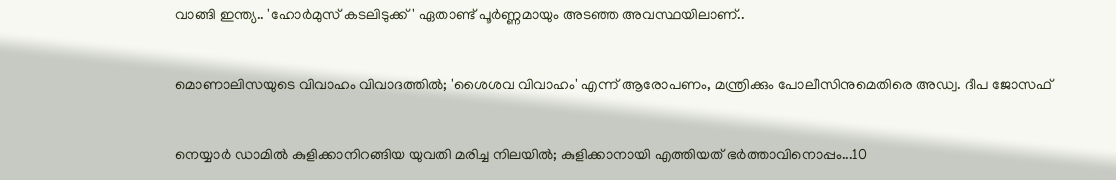വാങ്ങി ഇന്ത്യ.. 'ഹോര്‍മുസ് കടലിടുക്ക്' ഏതാണ്ട് പൂര്‍ണ്ണമായും അടഞ്ഞ അവസ്ഥയിലാണ്..


മൊണാലിസയുടെ വിവാഹം വിവാദത്തിൽ; 'ശൈശവ വിവാഹം' എന്ന് ആരോപണം, മന്ത്രിക്കും പോലീസിനുമെതിരെ അഡ്വ. ദീപ ജോസഫ്


നെയ്യാർ ഡാമിൽ കുളിക്കാനിറങ്ങിയ യുവതി മരിച്ച നിലയിൽ; കുളിക്കാനായി എത്തിയത് ഭർത്താവിനൊപ്പം...10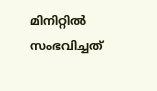മിനിറ്റിൽ സംഭവിച്ചത്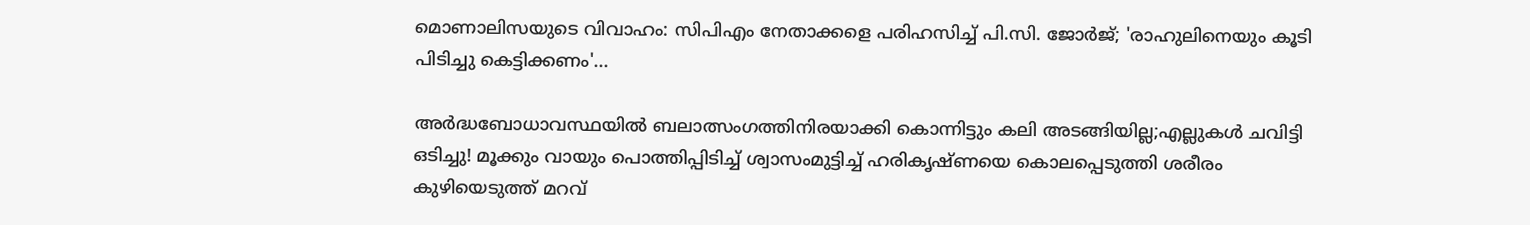മൊണാലിസയുടെ വിവാഹം: സിപിഎം നേതാക്കളെ പരിഹസിച്ച് പി.സി. ജോർജ്; 'രാഹുലിനെയും കൂടി പിടിച്ചു കെട്ടിക്കണം'...

അർദ്ധബോധാവസ്ഥയിൽ ബലാത്സംഗത്തിനിരയാക്കി കൊന്നിട്ടും കലി അടങ്ങിയില്ല;എല്ലുകൾ ചവിട്ടി ഒടിച്ചു! മൂക്കും വായും പൊത്തിപ്പിടിച്ച് ശ്വാസംമുട്ടിച്ച് ഹരികൃഷ്ണയെ കൊലപ്പെടുത്തി ശരീരം കുഴിയെടുത്ത് മറവ്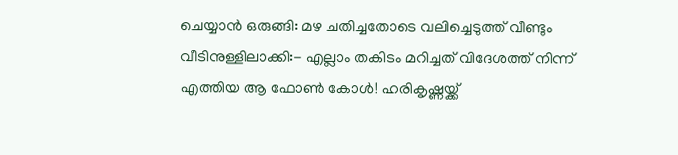ചെയ്യാൻ ഒരുങ്ങി: മഴ ചതിച്ചതോടെ വലിച്ചെടുത്ത് വീണ്ടും വീടിനുള്ളിലാക്കി:- എല്ലാം തകിടം മറിച്ചത് വിദേശത്ത് നിന്ന് എത്തിയ ആ ഫോൺ കോൾ! ഹരികൃഷ്ണയ്ക്ക്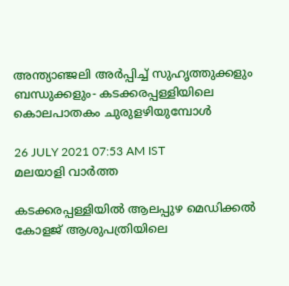അന്ത്യാഞ്ജലി അർപ്പിച്ച് സുഹൃത്തുക്കളും ബന്ധുക്കളും- കടക്കരപ്പള്ളിയിലെ കൊലപാതകം ചുരുളഴിയുമ്പോൾ

26 JULY 2021 07:53 AM IST
മലയാളി വാര്‍ത്ത

കടക്കരപ്പള്ളിയിൽ ആലപ്പുഴ മെഡിക്കൽ കോളജ് ആശുപത്രിയിലെ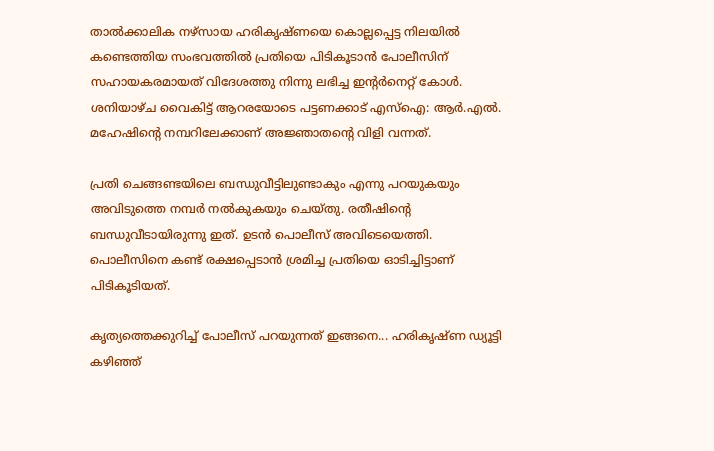താൽക്കാലിക നഴ്സായ ഹരികൃഷ്ണയെ കൊല്ലപ്പെട്ട നിലയിൽ കണ്ടെത്തിയ സംഭവത്തിൽ പ്രതിയെ പിടികൂടാൻ പോലീസിന് സഹായകരമായത് വിദേശത്തു നിന്നു ലഭിച്ച ഇന്റർനെറ്റ് കോൾ. ശനിയാഴ്ച വൈകിട്ട് ആറരയോടെ പട്ടണക്കാട് എസ്ഐ: ആർ.എൽ. മഹേഷിന്റെ നമ്പറിലേക്കാണ് അജ്ഞാതന്റെ വിളി വന്നത്.

പ്രതി ചെങ്ങണ്ടയിലെ ബന്ധുവീട്ടിലുണ്ടാകും എന്നു പറയുകയും അവിടുത്തെ നമ്പർ നൽകുകയും ചെയ്തു. രതീഷിന്റെ ബന്ധുവീടായിരുന്നു ഇത്. ഉടൻ പൊലീസ് അവിടെയെത്തി. പൊലീസിനെ കണ്ട് രക്ഷപ്പെടാൻ ശ്രമിച്ച പ്രതിയെ ഓടിച്ചിട്ടാണ് പിടികൂടിയത്.

കൃത്യത്തെക്കുറിച്ച് പോലീസ് പറയുന്നത് ഇങ്ങനെ... ഹരികൃഷ്ണ ഡ്യൂട്ടി കഴിഞ്ഞ്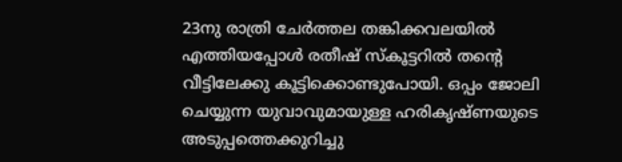23നു രാത്രി ചേർത്തല തങ്കിക്കവലയിൽ എത്തിയപ്പോൾ രതീഷ് സ്കൂട്ടറിൽ തന്റെ വീട്ടിലേക്കു കൂട്ടിക്കൊണ്ടുപോയി. ഒപ്പം ജോലി ചെയ്യുന്ന യുവാവുമായുള്ള ഹരികൃഷ്ണയുടെ അടുപ്പത്തെക്കുറിച്ചു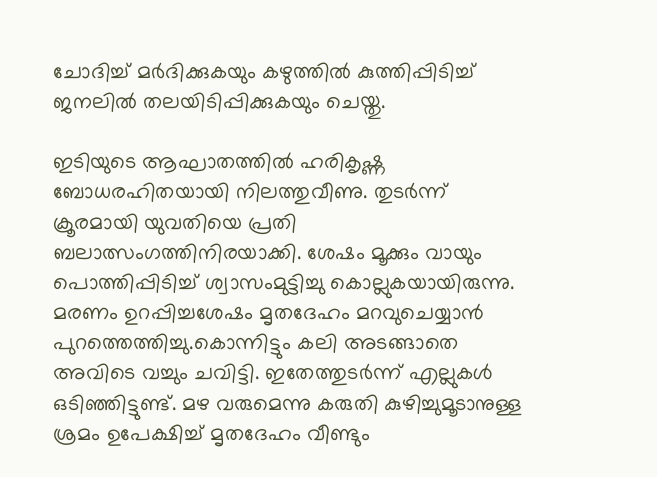ചോദിച്ച് മർദിക്കുകയും കഴുത്തിൽ കുത്തിപ്പിടിച്ച് ജനലിൽ തലയിടിപ്പിക്കുകയും ചെയ്തു.

ഇടിയുടെ ആഘാതത്തിൽ ഹരികൃഷ്ണ ബോധരഹിതയായി നിലത്തുവീണു. തുടർന്ന് ക്രൂരമായി യുവതിയെ പ്രതി ബലാത്സംഗത്തിനിരയാക്കി. ശേഷം മൂക്കും വായും പൊത്തിപ്പിടിച്ച് ശ്വാസംമുട്ടിച്ചു കൊല്ലുകയായിരുന്നു. മരണം ഉറപ്പിച്ചശേഷം മൃതദേഹം മറവുചെയ്യാൻ പുറത്തെത്തിച്ചു.കൊന്നിട്ടും കലി അടങ്ങാതെ അവിടെ വച്ചും ചവിട്ടി. ഇതേത്തുടർന്ന് എല്ലുകൾ ഒടിഞ്ഞിട്ടുണ്ട്. മഴ വരുമെന്നു കരുതി കുഴിച്ചുമൂ‌ടാനുള്ള ശ്രമം ഉപേക്ഷിച്ച് മൃതദേഹം വീണ്ടും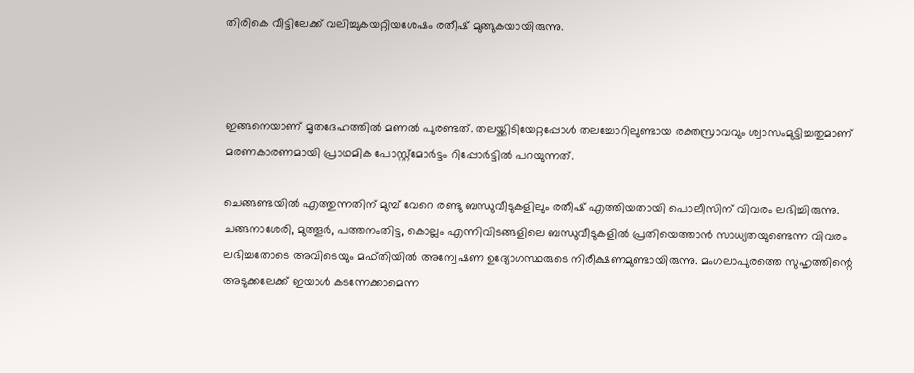തിരികെ വീട്ടിലേക്ക് വലിച്ചുകയറ്റിയശേഷം രതീഷ് മുങ്ങുകയായിരുന്നു.



ഇങ്ങനെയാണ് മൃതദേഹത്തിൽ മണൽ പുരണ്ടത്. തലയ്ക്കിടിയേറ്റപ്പോൾ തലച്ചോറിലുണ്ടായ രക്തസ്രാവവും ശ്വാസംമുട്ടിച്ചതുമാണ് മരണകാരണമായി പ്രാഥമിക പോസ്റ്റ്മോർട്ടം റിപ്പോർട്ടിൽ പറയുന്നത്.

ചെങ്ങണ്ടയിൽ എത്തുന്നതിന് മുമ്പ് വേറെ രണ്ടു ബന്ധുവീടുകളിലും രതീഷ് എത്തിയതായി പൊലീസിന് വിവരം ലഭിച്ചിരുന്നു. ചങ്ങനാശേരി, മുത്തൂർ, പത്തനംതിട്ട, കൊല്ലം എന്നിവിടങ്ങളിലെ ബന്ധുവീടുകളിൽ പ്രതിയെത്താൻ സാധ്യതയുണ്ടെന്ന വിവരം ലഭിച്ചതോടെ അവിടെയും മഫ്തിയിൽ അന്വേഷണ ഉദ്യോഗസ്ഥരുടെ നിരീക്ഷണമുണ്ടായിരുന്നു. മംഗലാപുരത്തെ സുഹൃത്തിന്റെ അടുക്കലേക്ക് ഇയാൾ കടന്നേക്കാമെന്ന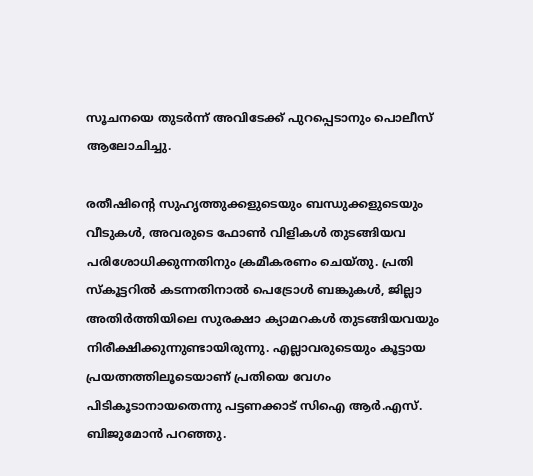സൂചനയെ തുടർന്ന് അവിടേക്ക് പുറപ്പെടാനും പൊലീസ് ആലോചിച്ചു.

രതീഷിന്റെ സുഹൃത്തുക്കളുടെയും ബന്ധുക്കളുടെയും വീടുകൾ, അവരുടെ ഫോൺ വിളികൾ തുടങ്ങിയവ പരിശോധിക്കുന്നതിനും ക്രമീകരണം ചെയ്തു. പ്രതി സ്കൂട്ടറിൽ കടന്നതിനാൽ പെട്രോൾ ബങ്കുകൾ, ജില്ലാ അതിർത്തിയിലെ സുരക്ഷാ ക്യാമറകൾ തുടങ്ങിയവയും നിരീക്ഷിക്കുന്നുണ്ടായിരുന്നു. എല്ലാവരുടെയും കൂട്ടായ പ്രയത്നത്തിലൂടെയാണ് പ്രതിയെ വേഗം പിടികൂടാനായതെന്നു പട്ടണക്കാട് സിഐ ആർ.എസ്. ബിജുമോൻ പറഞ്ഞു.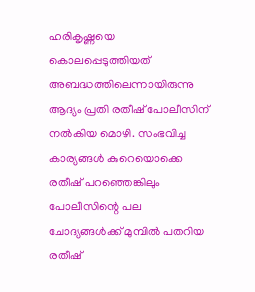ഹരികൃഷ്ണയെ കൊലപ്പെടുത്തിയത് അബദ്ധത്തിലെന്നായിരുന്നു ആദ്യം പ്രതി രതീഷ് പോലീസിന് നൽകിയ മൊഴി. സംഭവിച്ച കാര്യങ്ങൾ കുറെയൊക്കെ രതീഷ് പറഞ്ഞെങ്കിലും പോലീസിന്റെ പല ചോദ്യങ്ങൾക്ക് മുമ്പിൽ പതറിയ രതീഷ്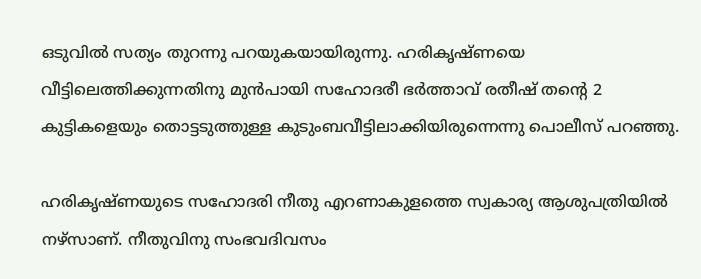ഒടുവിൽ സത്യം തുറന്നു പറയുകയായിരുന്നു. ഹരികൃഷ്ണയെ വീട്ടിലെത്തിക്കുന്നതിനു മുൻപായി സഹോദരീ ഭർത്താവ് രതീഷ് തന്റെ 2 കുട്ടികളെയും തൊട്ടടുത്തുള്ള കുടുംബവീട്ടിലാക്കിയിരുന്നെന്നു പൊലീസ് പറഞ്ഞു.

ഹരികൃഷ്ണയുടെ സഹോദരി നീതു എറണാകുളത്തെ സ്വകാര്യ ആശുപത്രിയിൽ നഴ്സാണ്. നീതുവിനു സംഭവദിവസം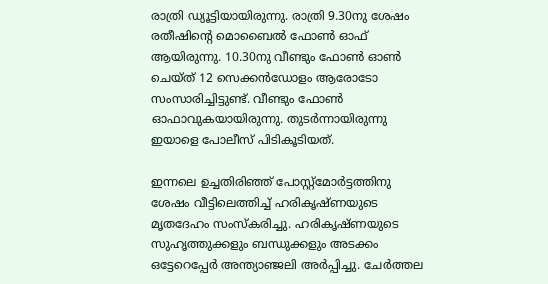രാത്രി ഡ്യൂട്ടിയായിരുന്നു. രാത്രി 9.30നു ശേഷം രതീഷിന്റെ മൊബൈൽ ഫോൺ ഓഫ് ആയിരുന്നു. 10.30നു വീണ്ടും ഫോൺ ഓൺ ചെയ്ത് 12 സെക്കൻഡോളം ആരോടോ സംസാരിച്ചിട്ടുണ്ട്. വീണ്ടും ഫോൺ ഓഫാവുകയായിരുന്നു. തുടർന്നായിരുന്നു ഇയാളെ പോലീസ് പിടികൂടിയത്.

ഇന്നലെ ഉച്ചതിരിഞ്ഞ് പോസ്റ്റ്മോർട്ടത്തിനു ശേഷം വീട്ടിലെത്തിച്ച് ഹരികൃഷ്ണയുടെ മൃതദേഹം സംസ്കരിച്ചു. ഹരികൃഷ്ണയുടെ സുഹൃത്തുക്കളും ബന്ധുക്കളും അടക്കം ഒട്ടേറെപ്പേർ അന്ത്യാഞ്ജലി അർപ്പിച്ചു. ചേർത്തല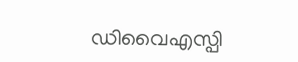ഡിവൈഎസ്പി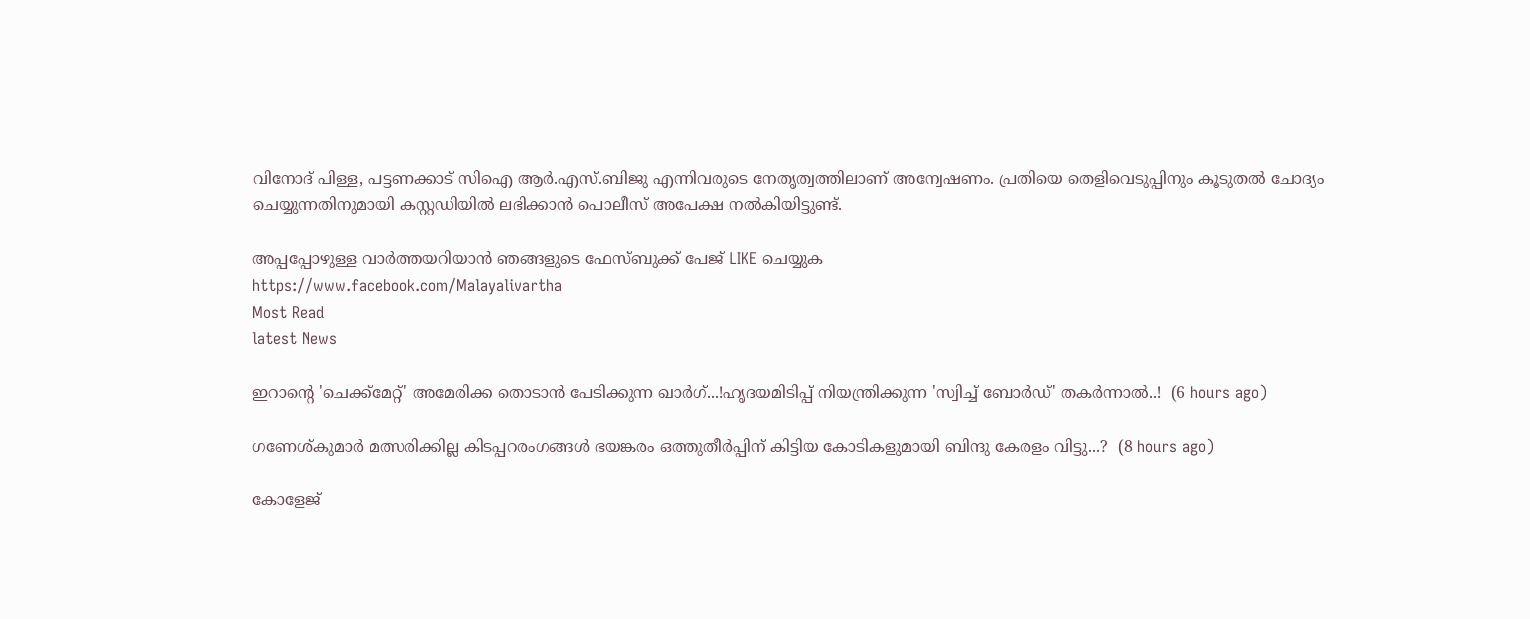വിനോദ് പിള്ള, പട്ടണക്കാട് സിഐ ആർ.എസ്.ബിജു എന്നിവരുടെ നേതൃത്വത്തിലാണ് അന്വേഷണം. പ്രതിയെ തെളിവെടുപ്പിനും കൂടുതൽ ചോദ്യം ചെയ്യുന്നതിനുമായി കസ്റ്റഡിയിൽ ലഭിക്കാൻ പൊലീസ് അപേക്ഷ നൽകിയിട്ടുണ്ട്.

അപ്പപ്പോഴുള്ള വാര്‍ത്തയറിയാന്‍ ഞങ്ങളുടെ ഫേസ്‌ബുക്ക്‌ പേജ് LIKE ചെയ്യുക
https://www.facebook.com/Malayalivartha
Most Read
latest News

ഇറാന്റെ 'ചെക്ക്മേറ്റ്' അമേരിക്ക തൊടാൻ പേടിക്കുന്ന ഖാർഗ്...!ഹൃദയമിടിപ്പ് നിയന്ത്രിക്കുന്ന 'സ്വിച്ച് ബോർഡ്' തകർന്നാൽ..!  (6 hours ago)

ഗണേശ്കുമാര്‍ മത്സരിക്കില്ല കിടപ്പറരംഗങ്ങള്‍ ഭയങ്കരം ഒത്തുതീര്‍പ്പിന് കിട്ടിയ കോടികളുമായി ബിന്ദു കേരളം വിട്ടു...?  (8 hours ago)

കോളേജ്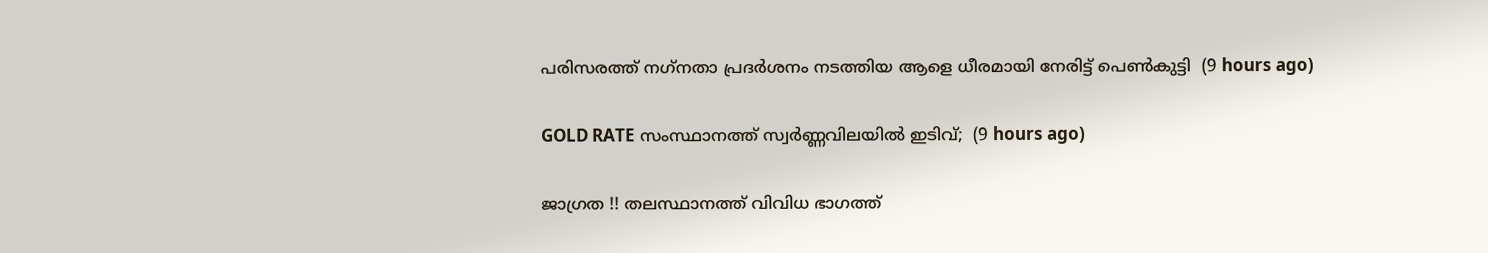പരിസരത്ത് നഗ്‌നതാ പ്രദര്‍ശനം നടത്തിയ ആളെ ധീരമായി നേരിട്ട് പെണ്‍കുട്ടി  (9 hours ago)

GOLD RATE സംസ്ഥാനത്ത് സ്വർണ്ണവിലയിൽ ഇടിവ്;  (9 hours ago)

ജാഗ്രത !! തലസ്ഥാനത്ത് വിവിധ ഭാഗത്ത്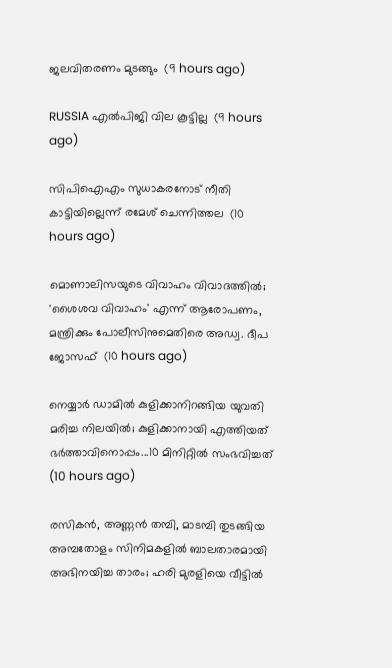ജലവിതരണം മുടങ്ങും  (9 hours ago)

RUSSIA എൽപിജി വില കൂട്ടില്ല  (9 hours ago)

സിപിഐഎം സുധാകരനോട് നീതി കാട്ടിയില്ലെന്ന് രമേശ് ചെന്നിത്തല  (10 hours ago)

മൊണാലിസയുടെ വിവാഹം വിവാദത്തിൽ; 'ശൈശവ വിവാഹം' എന്ന് ആരോപണം, മന്ത്രിക്കും പോലീസിനുമെതിരെ അഡ്വ. ദീപ ജോസഫ്  (10 hours ago)

നെയ്യാർ ഡാമിൽ കുളിക്കാനിറങ്ങിയ യുവതി മരിച്ച നിലയിൽ; കുളിക്കാനായി എത്തിയത് ഭർത്താവിനൊപ്പം...10 മിനിറ്റിൽ സംഭവിച്ചത്  (10 hours ago)

രസികൻ, അണ്ണൻ തമ്പി, മാടമ്പി തുടങ്ങിയ അമ്പതോളം സിനിമകളിൽ ബാലതാരമായി അഭിനയിച്ച താരം; ഹരി മുരളിയെ വീട്ടിൽ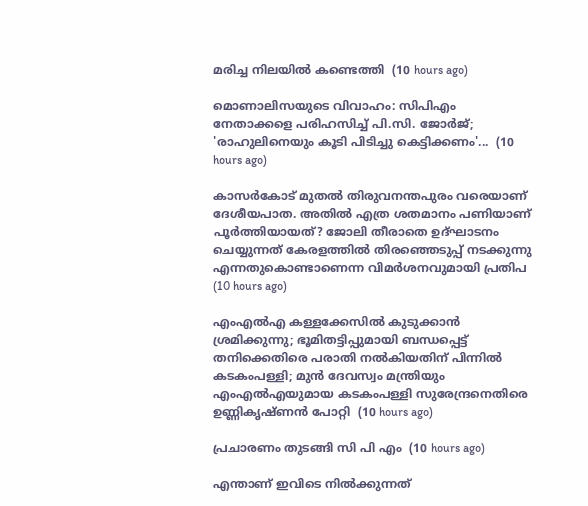മരിച്ച നിലയിൽ കണ്ടെത്തി  (10 hours ago)

മൊണാലിസയുടെ വിവാഹം: സിപിഎം നേതാക്കളെ പരിഹസിച്ച് പി.സി. ജോർജ്; 'രാഹുലിനെയും കൂടി പിടിച്ചു കെട്ടിക്കണം'...  (10 hours ago)

കാസര്‍കോട് മുതല്‍ തിരുവനന്തപുരം വരെയാണ് ദേശീയപാത. അതില്‍ എത്ര ശതമാനം പണിയാണ് പൂര്‍ത്തിയായത്? ജോലി തീരാതെ ഉദ്ഘാടനം ചെയ്യുന്നത് കേരളത്തില്‍ തിരഞ്ഞെടുപ്പ് നടക്കുന്നു എന്നതുകൊണ്ടാണെന്ന വിമർശനവുമായി പ്രതിപ  (10 hours ago)

എംഎൽഎ കള്ളക്കേസിൽ കുടുക്കാൻ ശ്രമിക്കുന്നു; ഭൂമിതട്ടിപ്പുമായി ബന്ധപ്പെട്ട് തനിക്കെതിരെ പരാതി നൽകിയതിന് പിന്നിൽ കടകംപള്ളി; മുൻ ദേവസ്വം മന്ത്രിയും എംഎൽഎയുമായ കടകംപള്ളി സുരേന്ദ്രനെതിരെ ഉണ്ണികൃഷ്ണൻ പോറ്റി  (10 hours ago)

പ്രചാരണം തുടങ്ങി സി പി എം  (10 hours ago)

എന്താണ് ഇവിടെ നിൽക്കുന്നത്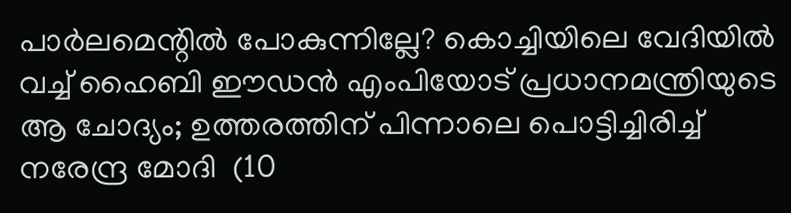പാർലമെന്റിൽ പോകുന്നില്ലേ? കൊച്ചിയിലെ വേദിയിൽ വച്ച് ഹൈബി ഈഡൻ എംപിയോട് പ്രധാനമന്ത്രിയുടെ ആ ചോദ്യം; ഉത്തരത്തിന് പിന്നാലെ പൊട്ടിച്ചിരിച്ച് നരേന്ദ്ര മോദി  (10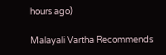hours ago)

Malayali Vartha Recommends